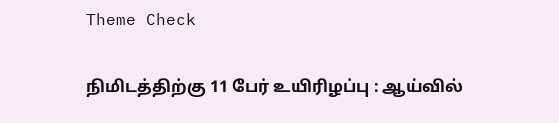Theme Check

நிமிடத்திற்கு 11 பேர் உயிரிழப்பு : ஆய்வில்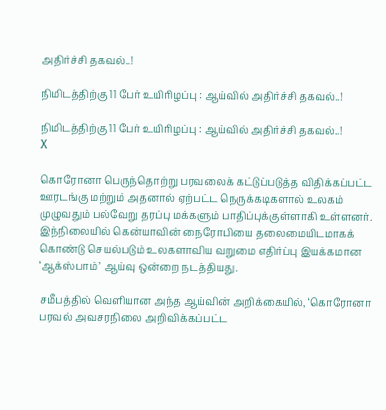அதிர்ச்சி தகவல்..!

நிமிடத்திற்கு 11 பேர் உயிரிழப்பு : ஆய்வில் அதிர்ச்சி தகவல்..!

நிமிடத்திற்கு 11 பேர் உயிரிழப்பு : ஆய்வில் அதிர்ச்சி தகவல்..!
X

கொரோனா பெருந்தொற்று பரவலைக் கட்டுப்படுத்த விதிக்கப்பட்ட ஊரடங்கு மற்றும் அதனால் ஏற்பட்ட நெருக்கடிகளால் உலகம் முழுவதும் பல்வேறு தரப்பு மக்களும் பாதிப்புக்குள்ளாகி உள்ளனர். இந்நிலையில் கென்யாவின் நைரோபியை தலைமையிடமாகக் கொண்டு செயல்படும் உலகளாவிய வறுமை எதிர்ப்பு இயக்கமான ‘ஆக்ஸ்பாம்’ ஆய்வு ஒன்றை நடத்தியது.

சமீபத்தில் வெளியான அந்த ஆய்வின் அறிக்கையில், ‘கொரோனா பரவல் அவசரநிலை அறிவிக்கப்பட்ட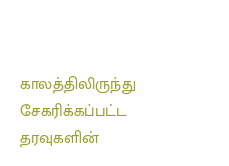காலத்திலிருந்து சேகரிக்கப்பட்ட தரவுகளின்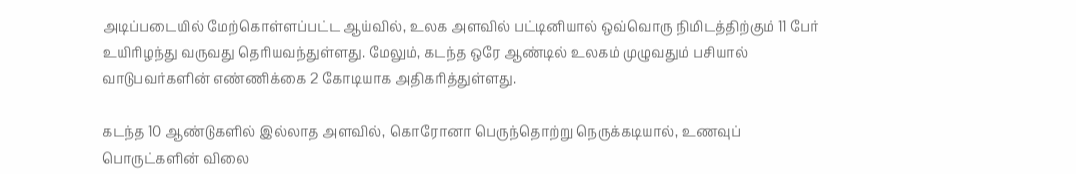அடிப்படையில் மேற்கொள்ளப்பட்ட ஆய்வில், உலக அளவில் பட்டினியால் ஒவ்வொரு நிமிடத்திற்கும் 11 பேர் உயிரிழந்து வருவது தெரியவந்துள்ளது. மேலும், கடந்த ஒரே ஆண்டில் உலகம் முழுவதும் பசியால் வாடுபவர்களின் எண்ணிக்கை 2 கோடியாக அதிகரித்துள்ளது.

கடந்த 10 ஆண்டுகளில் இல்லாத அளவில், கொரோனா பெருந்தொற்று நெருக்கடியால், உணவுப் பொருட்களின் விலை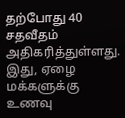தற்போது 40 சதவீதம் அதிகரித்துள்ளது. இது, ஏழை மக்களுக்கு உணவு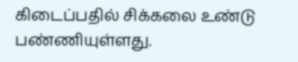கிடைப்பதில் சிக்கலை உண்டு பண்ணியுள்ளது.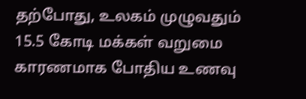தற்போது, உலகம் முழுவதும் 15.5 கோடி மக்கள் வறுமை காரணமாக போதிய உணவு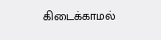கிடைக்காமல்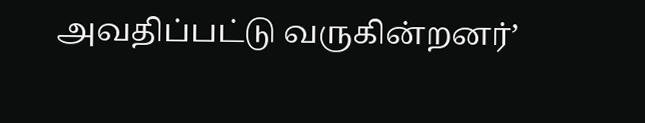அவதிப்பட்டு வருகின்றனர்’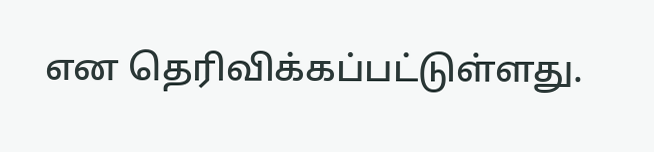என தெரிவிக்கப்பட்டுள்ளது.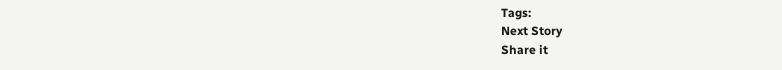Tags:
Next Story
Share it